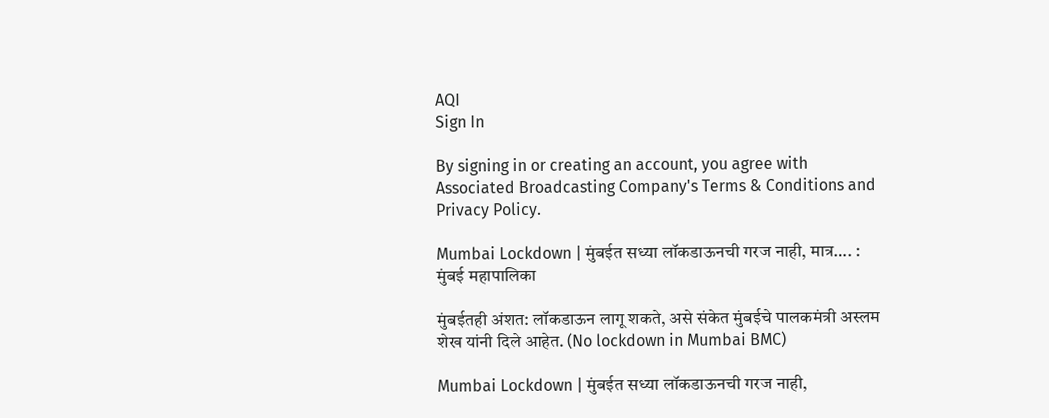AQI
Sign In

By signing in or creating an account, you agree with Associated Broadcasting Company's Terms & Conditions and Privacy Policy.

Mumbai Lockdown | मुंबईत सध्या लॉकडाऊनची गरज नाही, मात्र…. : मुंबई महापालिका

मुंबईतही अंशत: लॉकडाऊन लागू शकते, असे संकेत मुंबईचे पालकमंत्री अस्लम शेख यांनी दिले आहेत. (No lockdown in Mumbai BMC)

Mumbai Lockdown | मुंबईत सध्या लॉकडाऊनची गरज नाही,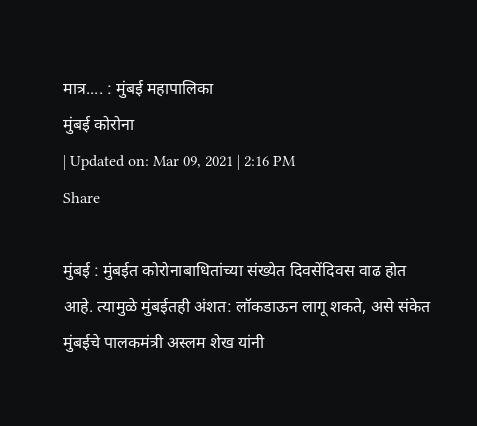मात्र.... : मुंबई महापालिका
मुंबई कोरोना
| Updated on: Mar 09, 2021 | 2:16 PM
Share

मुंबई : मुंबईत कोरोनाबाधितांच्या संख्येत दिवसेंदिवस वाढ होत आहे. त्यामुळे मुंबईतही अंशत: लॉकडाऊन लागू शकते, असे संकेत मुंबईचे पालकमंत्री अस्लम शेख यांनी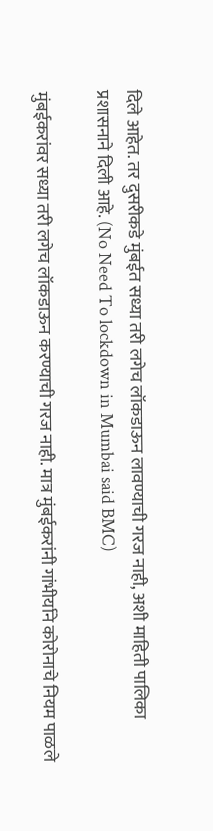दिले आहेत. तर दुसरीकडे मुंबईत सध्या तरी लगेच लॉकडाऊन लावण्याची गरज नाही, अशी माहिती पालिका प्रशासनाने दिली आहे. (No Need To lockdown in Mumbai said BMC)

मुंबईकरांवर सध्या तरी लगेच लॉकडाऊन करण्याची गरज नाही. मात्र मुंबईकरांनी गांभीर्याने कोरोनाचे नियम पाळले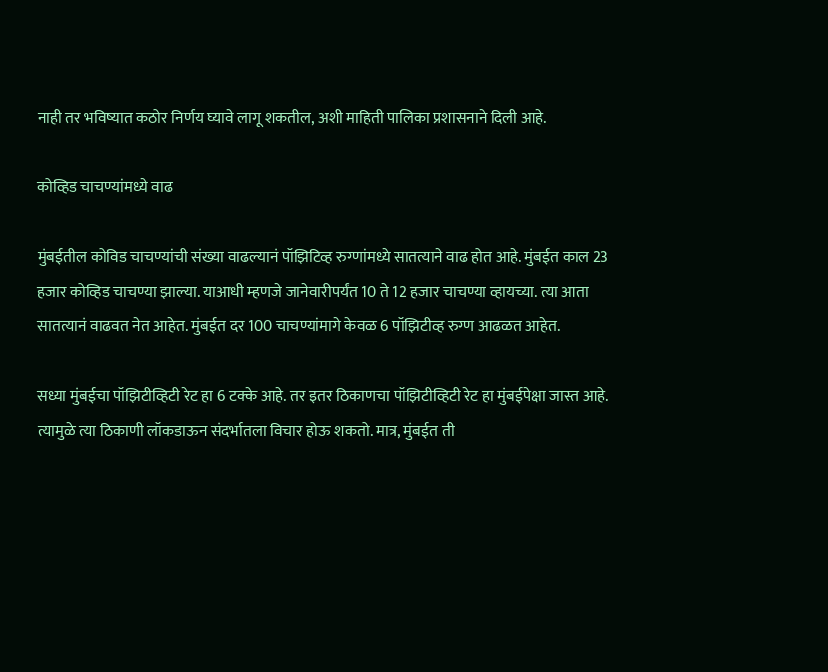नाही तर भविष्यात कठोर निर्णय घ्यावे लागू शकतील, अशी माहिती पालिका प्रशासनाने दिली आहे.

कोव्हिड चाचण्यांमध्ये वाढ

मुंबईतील कोविड चाचण्यांची संख्या वाढल्यानं पॉझिटिव्ह रुग्णांमध्ये सातत्याने वाढ होत आहे. मुंबईत काल 23 हजार कोव्हिड चाचण्या झाल्या. याआधी म्हणजे जानेवारीपर्यंत 10 ते 12 हजार चाचण्या व्हायच्या. त्या आता सातत्यानं वाढवत नेत आहेत. मुंबईत दर 100 चाचण्यांमागे केवळ 6 पॉझिटीव्ह रुग्ण आढळत आहेत.

सध्या मुंबईचा पॉझिटीव्हिटी रेट हा 6 टक्के आहे. तर इतर ठिकाणचा पॉझिटीव्हिटी रेट हा मुंबईपेक्षा जास्त आहे. त्यामुळे त्या ठिकाणी लॉकडाऊन संदर्भातला विचार होऊ शकतो. मात्र, मुंबईत ती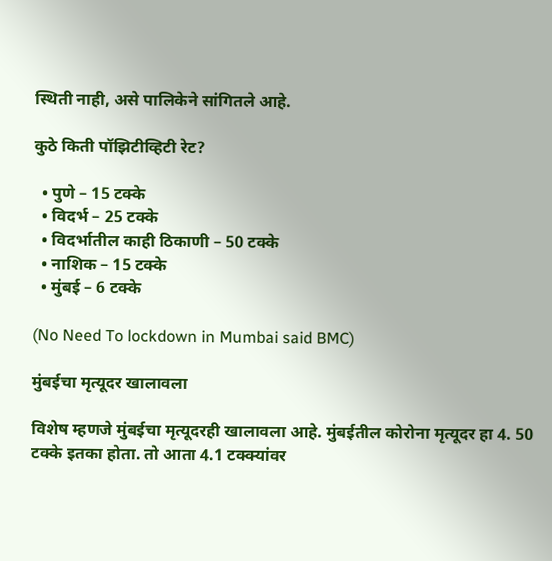स्थिती नाही, असे पालिकेने सांगितले आहे.

कुठे किती पॉझिटीव्हिटी रेट?

  • पुणे – 15 टक्के
  • विदर्भ – 25 टक्के
  • विदर्भातील काही ठिकाणी – 50 टक्के
  • नाशिक – 15 टक्के
  • मुंबई – 6 टक्के

(No Need To lockdown in Mumbai said BMC)

मुंबईचा मृत्यूदर खालावला

विशेष म्हणजे मुंबईचा मृत्यूदरही खालावला आहे. मुंबईतील कोरोना मृत्यूदर हा 4. 50 टक्के इतका होता. तो आता 4.1 टक्क्यांवर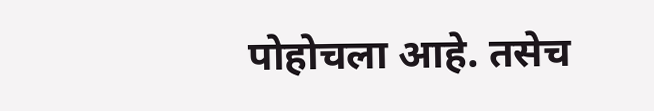पोहोचला आहे. तसेच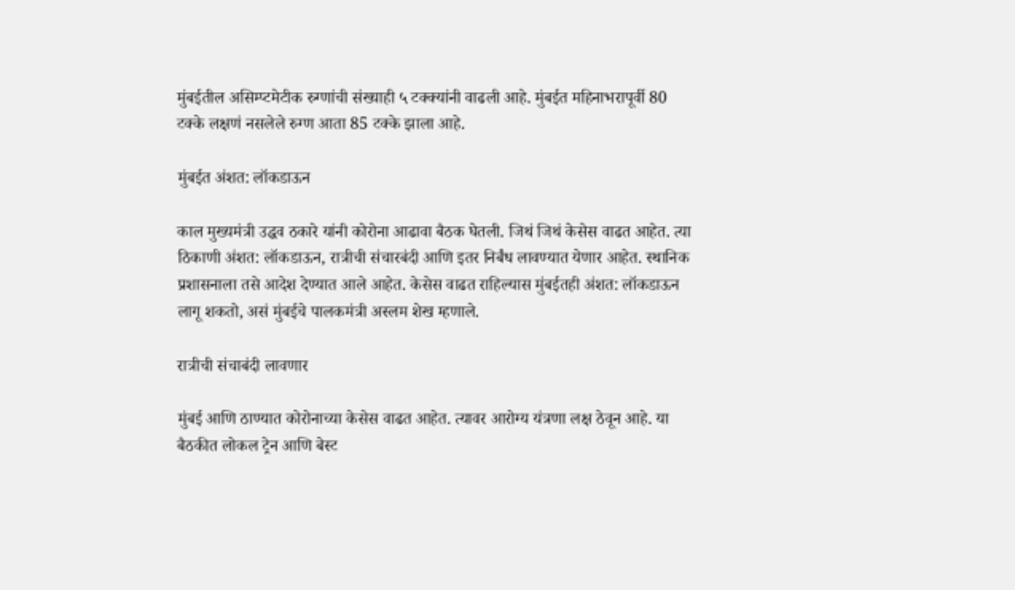मुंबईतील असिम्प्टमेटीक रुग्णांची संख्याही ५ टक्क्यांनी वाढली आहे. मुंबईत महिनाभरापूर्वी 80 टक्के लक्षणं नसलेले रुग्ण आता 85 टक्के झाला आहे.

मुंबईत अंशत: लॉकडाऊन

काल मुख्यमंत्री उद्धव ठकारे यांनी कोरोना आढावा बैठक घेतली. जिथं जिथं केसेस वाढत आहेत. त्या ठिकाणी अंशत: लॉकडाऊन, रात्रीची संचारबंदी आणि इतर निर्बंध लावण्यात येणार आहेत. स्थानिक प्रशासनाला तसे आदेश देण्यात आले आहेत. केसेस वाढत राहिल्यास मुंबईतही अंशत: लॉकडाऊन लागू शकतो, असं मुंबईचे पालकमंत्री अस्लम शेख म्हणाले.

रात्रीची संचाबंदी लावणार

मुंबई आणि ठाण्यात कोरोनाच्या केसेस वाढत आहेत. त्यावर आरोग्य यंत्रणा लक्ष ठेवून आहे. या बैठकीत लोकल ट्रेन आणि बेस्ट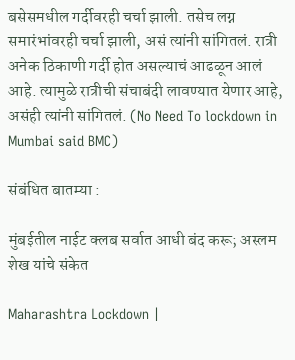बसेसमधील गर्दीवरही चर्चा झाली. तसेच लग्न समारंभांवरही चर्चा झाली, असं त्यांनी सांगितलं. रात्री अनेक ठिकाणी गर्दी होत असल्याचं आढळून आलं आहे. त्यामुळे रात्रीची संचाबंदी लावण्यात येणार आहे, असंही त्यांनी सांगितलं. (No Need To lockdown in Mumbai said BMC)

संबंधित बातम्या :

मुंबईतील नाईट क्लब सर्वात आधी बंद करू; अस्लम शेख यांचे संकेत

Maharashtra Lockdown |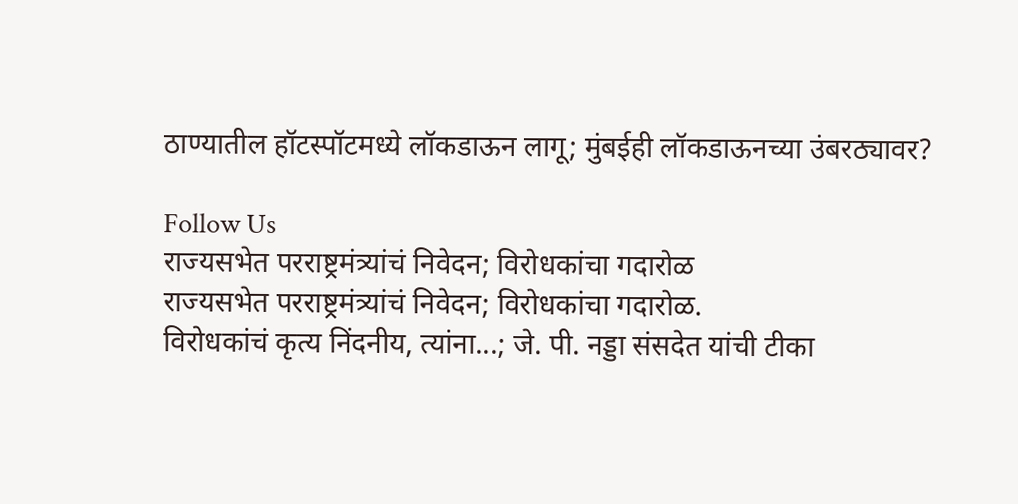ठाण्यातील हॉटस्पॉटमध्ये लॉकडाऊन लागू; मुंबईही लॉकडाऊनच्या उंबरठ्यावर?

Follow Us
राज्यसभेत परराष्ट्रमंत्र्यांचं निवेदन; विरोधकांचा गदारोळ
राज्यसभेत परराष्ट्रमंत्र्यांचं निवेदन; विरोधकांचा गदारोळ.
विरोधकांचं कृत्य निंदनीय, त्यांना...; जे. पी. नड्डा संसदेत यांची टीका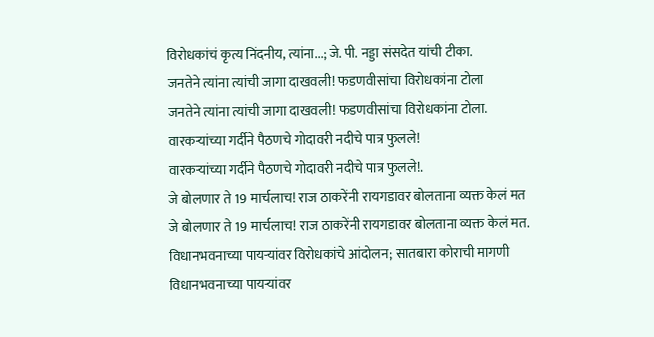विरोधकांचं कृत्य निंदनीय, त्यांना...; जे. पी. नड्डा संसदेत यांची टीका.
जनतेने त्यांना त्यांची जागा दाखवली! फडणवीसांचा विरोधकांना टोला
जनतेने त्यांना त्यांची जागा दाखवली! फडणवीसांचा विरोधकांना टोला.
वारकऱ्यांच्या गर्दीने पैठणचे गोदावरी नदीचे पात्र फुलले!
वारकऱ्यांच्या गर्दीने पैठणचे गोदावरी नदीचे पात्र फुलले!.
जे बोलणार ते 19 मार्चलाच! राज ठाकरेंनी रायगडावर बोलताना व्यक्त केलं मत
जे बोलणार ते 19 मार्चलाच! राज ठाकरेंनी रायगडावर बोलताना व्यक्त केलं मत.
विधानभवनाच्या पायऱ्यांवर विरोधकांचे आंदोलन; सातबारा कोराची मागणी
विधानभवनाच्या पायऱ्यांवर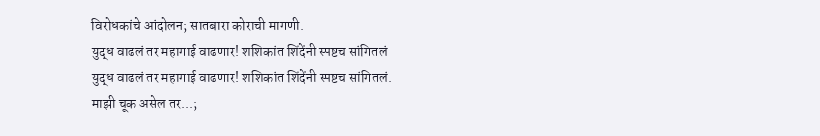विरोधकांचे आंदोलन; सातबारा कोराची मागणी.
युद्ध वाढलं तर महागाई वाढणार! शशिकांत शिंदेंनी स्पष्टच सांगितलं
युद्ध वाढलं तर महागाई वाढणार! शशिकांत शिंदेंनी स्पष्टच सांगितलं.
माझी चूक असेल तर...;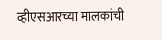व्हीएसआरच्या मालकांची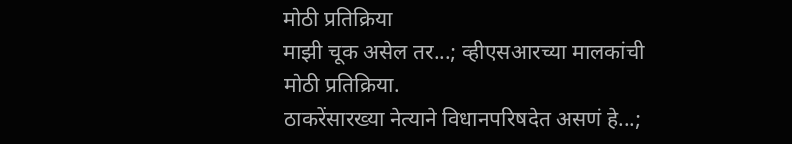मोठी प्रतिक्रिया
माझी चूक असेल तर...; व्हीएसआरच्या मालकांची मोठी प्रतिक्रिया.
ठाकरेंसारख्या नेत्याने विधानपरिषदेत असणं हे...;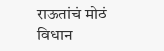राऊतांचं मोठं विधान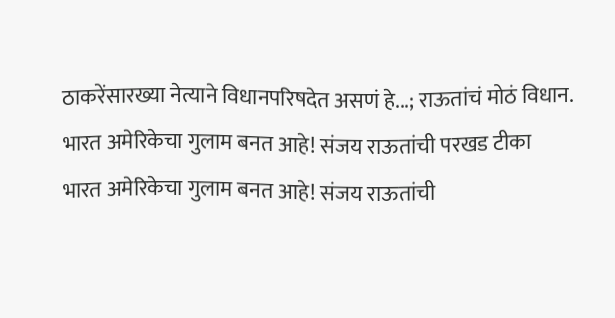ठाकरेंसारख्या नेत्याने विधानपरिषदेत असणं हे...; राऊतांचं मोठं विधान.
भारत अमेरिकेचा गुलाम बनत आहे! संजय राऊतांची परखड टीका
भारत अमेरिकेचा गुलाम बनत आहे! संजय राऊतांची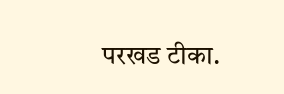परखड टीका.